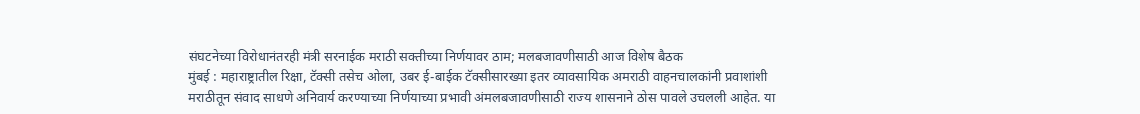संघटनेच्या विरोधानंतरही मंत्री सरनाईक मराठी सक्तीच्या निर्णयावर ठाम; मलबजावणीसाठी आज विशेष बैठक
मुंबई : महाराष्ट्रातील रिक्षा, टॅक्सी तसेच ओला, उबर ई-बाईक टॅक्सीसारख्या इतर व्यावसायिक अमराठी वाहनचालकांनी प्रवाशांशी मराठीतून संवाद साधणे अनिवार्य करण्याच्या निर्णयाच्या प्रभावी अंमलबजावणीसाठी राज्य शासनाने ठोस पावले उचलली आहेत. या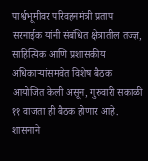पार्श्वभूमीवर परिवहनमंत्री प्रताप सरनाईक यांनी संबंधित क्षेत्रातील तज्ज्ञ, साहित्यिक आणि प्रशासकीय अधिकाऱ्यांसमवेत विशेष बैठक आयोजित केली असून, गुरुवारी सकाळी ११ वाजता ही बैठक होणार आहे.
शासनाने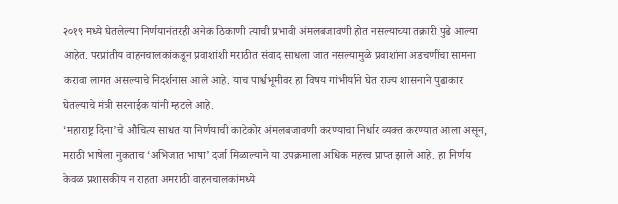२०१९ मध्ये घेतलेल्या निर्णयानंतरही अनेक ठिकाणी त्याची प्रभावी अंमलबजावणी होत नसल्याच्या तक्रारी पुढे आल्या आहेत. परप्रांतीय वाहनचालकांकडून प्रवाशांशी मराठीत संवाद साधला जात नसल्यामुळे प्रवाशांना अडचणींचा सामना करावा लागत असल्याचे निदर्शनास आले आहे. याच पार्श्वभूमीवर हा विषय गांभीर्याने घेत राज्य शासनाने पुढाकार घेतल्याचे मंत्री सरनाईक यांनी म्हटले आहे.
‘महाराष्ट्र दिना’चे औचित्य साधत या निर्णयाची काटेकोर अंमलबजावणी करण्याचा निर्धार व्यक्त करण्यात आला असून, मराठी भाषेला नुकताच ‘अभिजात भाषा’ दर्जा मिळाल्याने या उपक्रमाला अधिक महत्त्व प्राप्त झाले आहे. हा निर्णय केवळ प्रशासकीय न राहता अमराठी वाहनचालकांमध्ये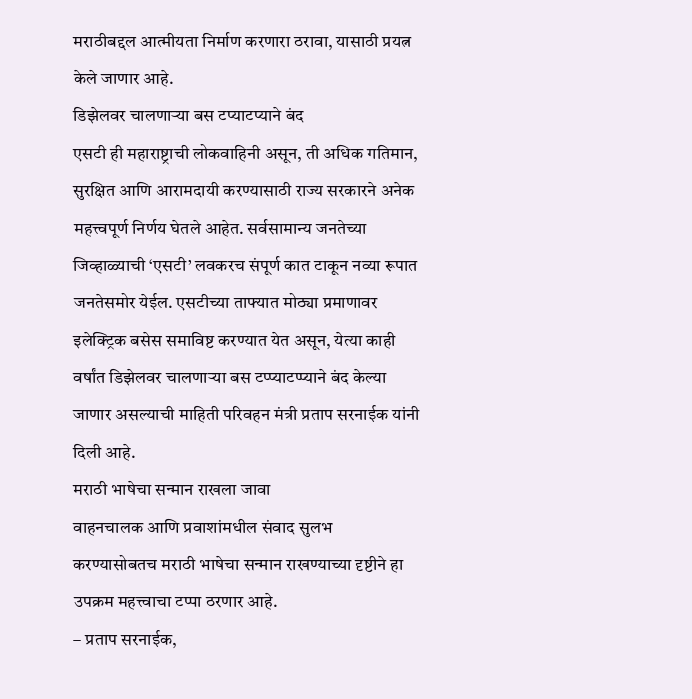मराठीबद्दल आत्मीयता निर्माण करणारा ठरावा, यासाठी प्रयत्न केले जाणार आहे.
डिझेलवर चालणाऱ्या बस टप्याटप्याने बंद
एसटी ही महाराष्ट्राची लोकवाहिनी असून, ती अधिक गतिमान, सुरक्षित आणि आरामदायी करण्यासाठी राज्य सरकारने अनेक महत्त्वपूर्ण निर्णय घेतले आहेत. सर्वसामान्य जनतेच्या जिव्हाळ्याची ‘एसटी’ लवकरच संपूर्ण कात टाकून नव्या रूपात जनतेसमोर येईल. एसटीच्या ताफ्यात मोठ्या प्रमाणावर इलेक्ट्रिक बसेस समाविष्ट करण्यात येत असून, येत्या काही वर्षांत डिझेलवर चालणाऱ्या बस टप्प्याटप्प्याने बंद केल्या जाणार असल्याची माहिती परिवहन मंत्री प्रताप सरनाईक यांनी दिली आहे.
मराठी भाषेचा सन्मान राखला जावा
वाहनचालक आणि प्रवाशांमधील संवाद सुलभ करण्यासोबतच मराठी भाषेचा सन्मान राखण्याच्या दृष्टीने हा उपक्रम महत्त्वाचा टप्पा ठरणार आहे.
– प्रताप सरनाईक,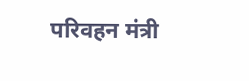परिवहन मंत्री